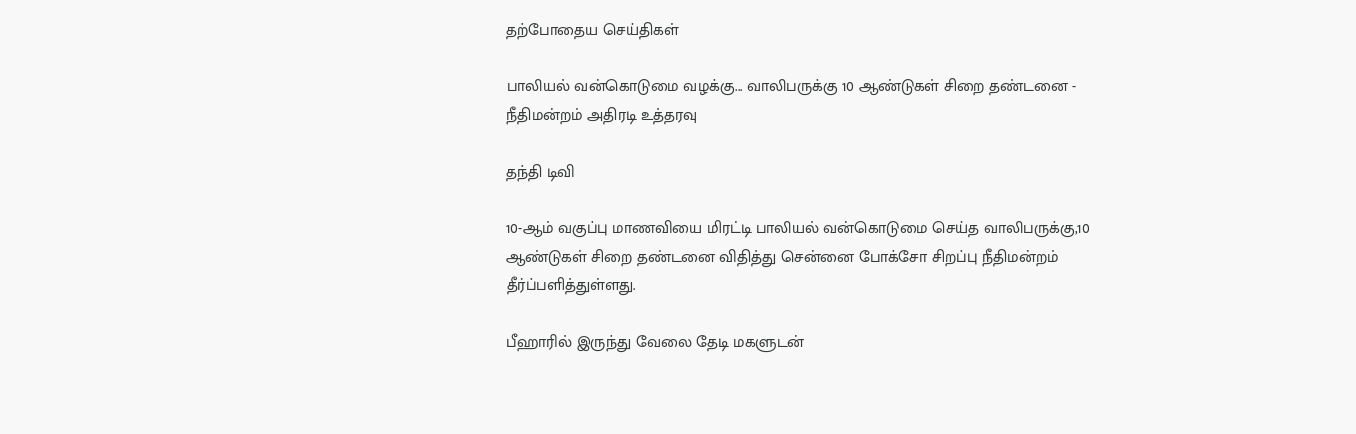தற்போதைய செய்திகள்

பாலியல் வன்கொடுமை வழக்கு... வாலிபருக்கு 10 ஆண்டுகள் சிறை தண்டனை - நீதிமன்றம் அதிரடி உத்தரவு

தந்தி டிவி

10-ஆம் வகுப்பு மாணவியை மிரட்டி பாலியல் வன்கொடுமை செய்த வாலிபருக்கு,10 ஆண்டுகள் சிறை தண்டனை விதித்து சென்னை போக்சோ சிறப்பு நீதிமன்றம் தீர்ப்பளித்துள்ளது.

பீஹாரில் இருந்து வேலை தேடி மகளுடன்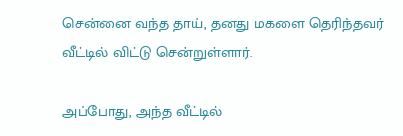சென்னை வந்த தாய், தனது மகளை தெரிந்தவர் வீட்டில் விட்டு சென்றுள்ளார்.

அப்போது, அந்த வீட்டில்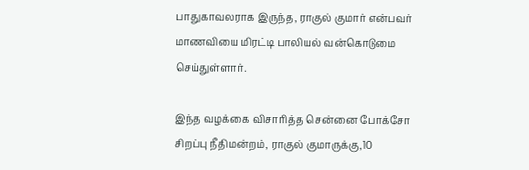பாதுகாவலராக இருந்த, ராகுல் குமார் என்பவர் மாணவியை மிரட்டி பாலியல் வன்கொடுமை செய்துள்ளார்.

இந்த வழக்கை விசாரித்த சென்னை போக்சோ சிறப்பு நீதிமன்றம், ராகுல் குமாருக்கு,10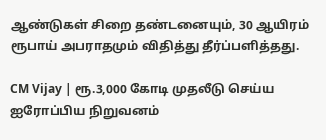ஆண்டுகள் சிறை தண்டனையும், 30 ஆயிரம் ரூபாய் அபராதமும் விதித்து தீர்ப்பளித்தது.

CM Vijay | ரூ.3,000 கோடி முதலீடு செய்ய ஐரோப்பிய நிறுவனம்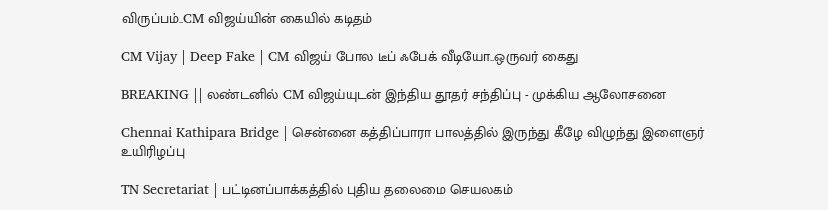விருப்பம்..CM விஜய்யின் கையில் கடிதம்

CM Vijay | Deep Fake | CM விஜய் போல டீப் ஃபேக் வீடியோ..ஒருவர் கைது

BREAKING || லண்டனில் CM விஜய்யுடன் இந்திய தூதர் சந்திப்பு - முக்கிய ஆலோசனை

Chennai Kathipara Bridge | சென்னை கத்திப்பாரா பாலத்தில் இருந்து கீழே விழுந்து இளைஞர் உயிரிழப்பு

TN Secretariat | பட்டினப்பாக்கத்தில் புதிய தலைமை செயலகம்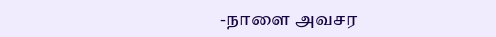-நாளை அவசர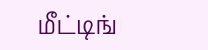மீட்டிங்